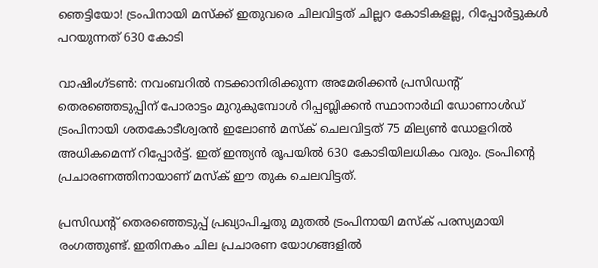ഞെട്ടിയോ! ട്രംപിനായി മസ്ക്ക് ഇതുവരെ ചിലവിട്ടത് ചില്ലറ കോടികളല്ല, റിപ്പോർട്ടുകൾ പറയുന്നത് 630 കോടി

വാഷിംഗ്ടൺ: നവംബറിൽ നടക്കാനിരിക്കുന്ന അമേരിക്കൻ പ്രസിഡൻ്റ് തെരഞ്ഞെടുപ്പിന്‌ പോരാട്ടം മുറുകുമ്പോൾ റിപ്പബ്ലിക്കൻ സ്ഥാനാർഥി ഡോണാൾഡ്‌ ട്രംപിനായി ശതകോടീശ്വരൻ ഇലോൺ മസ്‌ക്‌ ചെലവിട്ടത്‌ 75 മില്യൺ ഡോളറിൽ അധികമെന്ന്‌ റിപ്പോർട്ട്‌. ഇത്‌ ഇന്ത്യൻ രൂപയിൽ 630 കോടിയിലധികം വരും. ട്രംപിൻ്റെ പ്രചാരണത്തിനായാണ്‌ മസ്‌ക്‌ ഈ തുക ചെലവിട്ടത്‌.

പ്രസിഡൻ്റ് തെരഞ്ഞെടുപ്പ്‌ പ്രഖ്യാപിച്ചതു മുതൽ ട്രംപിനായി മസ്‌ക്‌ പരസ്യമായി രംഗത്തുണ്ട്‌. ഇതിനകം ചില പ്രചാരണ യോഗങ്ങളിൽ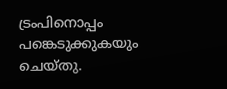ട്രംപിനൊപ്പം പങ്കെടുക്കുകയും ചെയ്‌തു.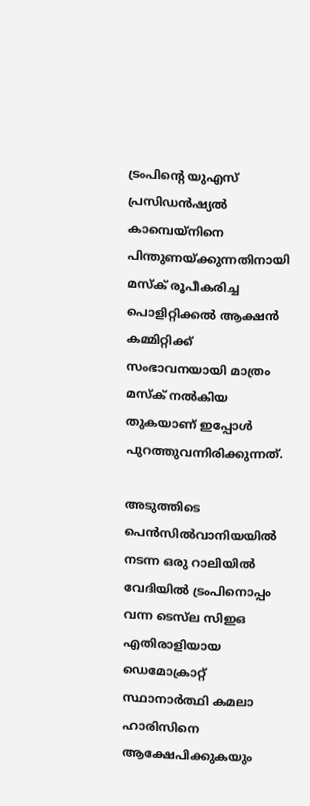ട്രംപിൻ്റെ യുഎസ് പ്രസിഡൻഷ്യൽ കാമ്പെയ്‌നിനെ പിന്തുണയ്ക്കുന്നതിനായി മസ്‌ക്‌ രൂപീകരിച്ച പൊളിറ്റിക്കൽ ആക്ഷൻ കമ്മിറ്റിക്ക് സംഭാവനയായി മാത്രം മസ്‌ക്‌ നൽകിയ തുകയാണ്‌ ഇപ്പോൾ പുറത്തുവന്നിരിക്കുന്നത്‌.

അടുത്തിടെ പെൻസിൽവാനിയയിൽ നടന്ന ഒരു റാലിയിൽ വേദിയിൽ ട്രംപിനൊപ്പം വന്ന ടെസ്‌ല സിഇഒ എതിരാളിയായ ഡെമോക്രാറ്റ് സ്ഥാനാർത്ഥി കമലാ ഹാരിസിനെ ആക്ഷേപിക്കുകയും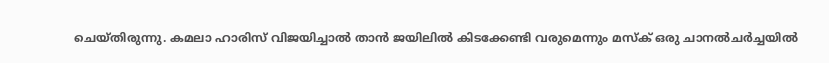ചെയ്‌തിരുന്നു. കമലാ ഹാരിസ്‌ വിജയിച്ചാൽ താൻ ജയിലിൽ കിടക്കേണ്ടി വരുമെന്നും മസ്‌ക്‌ ഒരു ചാനൽചർച്ചയിൽ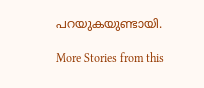പറയുകയുണ്ടായി.

More Stories from this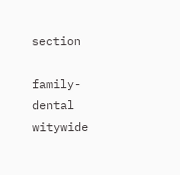section

family-dental
witywide